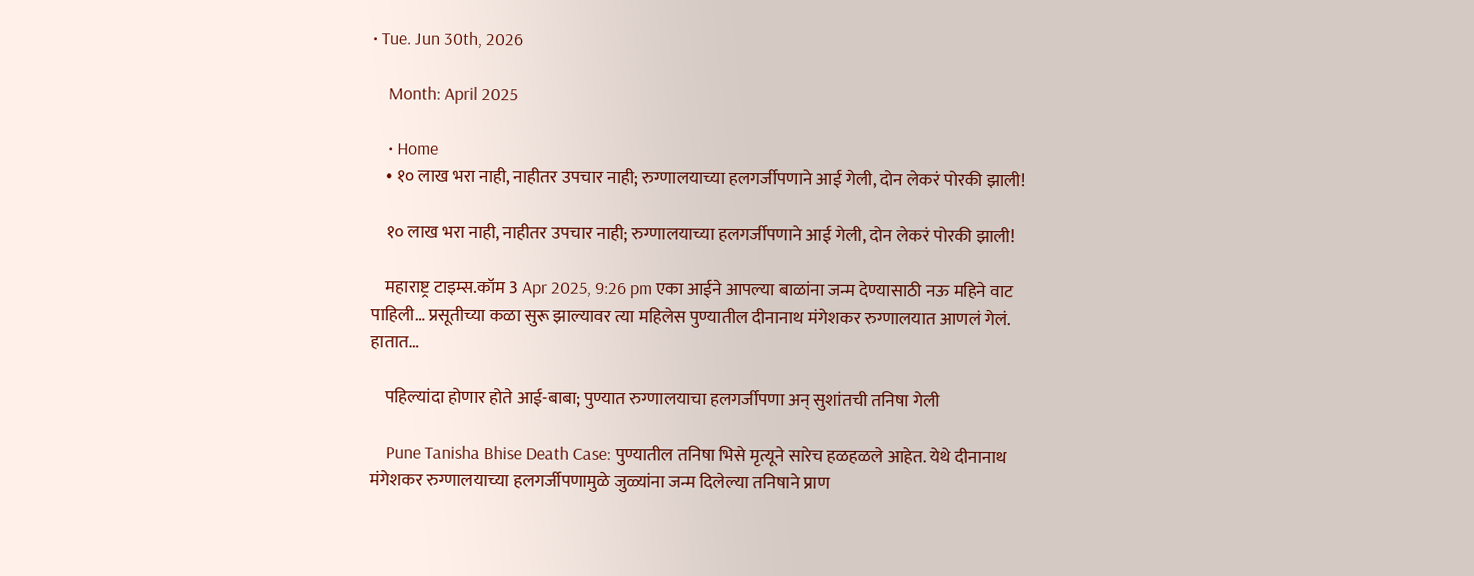• Tue. Jun 30th, 2026

    Month: April 2025

    • Home
    • १० लाख भरा नाही, नाहीतर उपचार नाही; रुग्णालयाच्या हलगर्जीपणाने आई गेली, दोन लेकरं पोरकी झाली!

    १० लाख भरा नाही, नाहीतर उपचार नाही; रुग्णालयाच्या हलगर्जीपणाने आई गेली, दोन लेकरं पोरकी झाली!

    महाराष्ट्र टाइम्स.कॉम 3 Apr 2025, 9:26 pm एका आईने आपल्या बाळांना जन्म देण्यासाठी नऊ महिने वाट पाहिली… प्रसूतीच्या कळा सुरू झाल्यावर त्या महिलेस पुण्यातील दीनानाथ मंगेशकर रुग्णालयात आणलं गेलं. हातात…

    पहिल्यांदा होणार होते आई-बाबा; पुण्यात रुग्णालयाचा हलगर्जीपणा अन् सुशांतची तनिषा गेली

    Pune Tanisha Bhise Death Case: पुण्यातील तनिषा भिसे मृत्यूने सारेच हळहळले आहेत. येथे दीनानाथ मंगेशकर रुग्णालयाच्या हलगर्जीपणामुळे जुळ्यांना जन्म दिलेल्या तनिषाने प्राण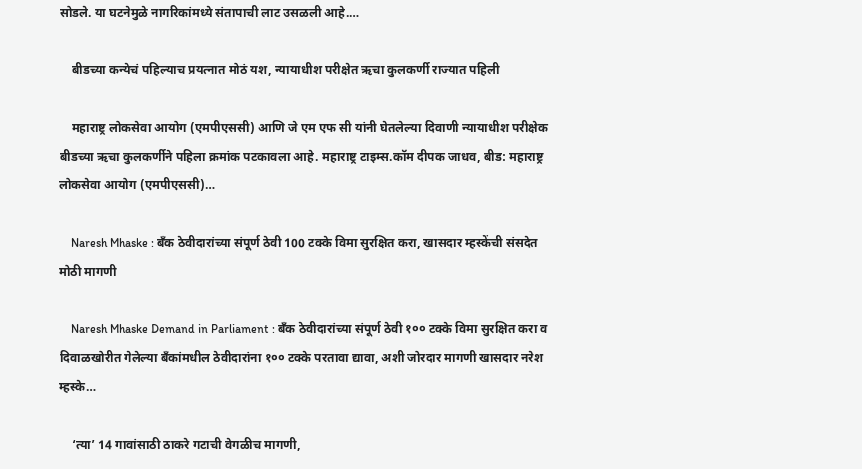सोडले. या घटनेमुळे नागरिकांमध्ये संतापाची लाट उसळली आहे.…

    बीडच्या कन्येचं पहिल्याच प्रयत्नात मोठं यश, न्यायाधीश परीक्षेत ऋचा कुलकर्णी राज्यात पहिली

    महाराष्ट्र लोकसेवा आयोग (एमपीएससी) आणि जे एम एफ सी यांनी घेतलेल्या दिवाणी न्यायाधीश परीक्षेक बीडच्या ऋचा कुलकर्णीने पहिला क्रमांक पटकावला आहे. महाराष्ट्र टाइम्स.कॉम दीपक जाधव, बीड: महाराष्ट्र लोकसेवा आयोग (एमपीएससी)…

    Naresh Mhaske : बँक ठेवीदारांच्या संपूर्ण ठेवी 100 टक्के विमा सुरक्षित करा, खासदार म्हस्केंची संसदेत मोठी मागणी

    Naresh Mhaske Demand in Parliament : बँक ठेवीदारांच्या संपूर्ण ठेवी १०० टक्के विमा सुरक्षित करा व दिवाळखोरीत गेलेल्या बँकांमधील ठेवीदारांना १०० टक्के परतावा द्यावा, अशी जोरदार मागणी खासदार नरेश म्हस्के…

    ‘त्या’ 14 गावांसाठी ठाकरे गटाची वेगळीच मागणी,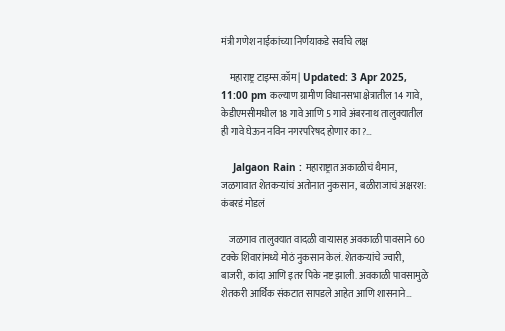मंत्री गणेश नाईकांच्या निर्णयाकडे सर्वांचे लक्ष

    महाराष्ट्र टाइम्स.कॉम | Updated: 3 Apr 2025, 11:00 pm कल्याण ग्रामीण विधानसभा क्षेत्रातील 14 गावे, केडीएमसीमधील 18 गावे आणि 5 गावे अंबरनाथ तालुक्यातील ही गावे घेऊन नविन नगरपरिषद होणार का?…

    Jalgaon Rain : महाराष्ट्रात अकाळीचं थैमान, जळगावात शेतकऱ्यांचं अतोनात नुकसान, बळीराजाचं अक्षरश: कंबरडं मोडलं

    जळगाव तालुक्यात वादळी वाऱ्यासह अवकाळी पावसाने 60 टक्के शिवारांमध्ये मोठं नुकसान केलं. शेतकऱ्यांचे ज्वारी, बाजरी, कांदा आणि इतर पिके नष्ट झाली. अवकाळी पावसामुळे शेतकरी आर्थिक संकटात सापडले आहेत आणि शासनाने…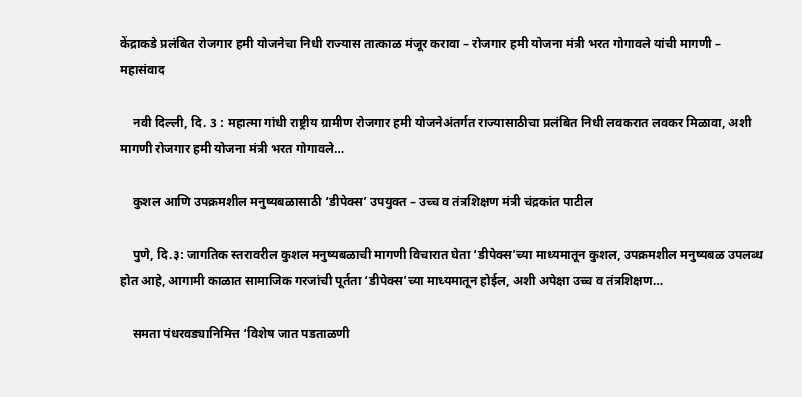केंद्राकडे प्रलंबित रोजगार हमी योजनेचा निधी राज्यास तात्काळ मंजूर करावा – रोजगार हमी योजना मंत्री भरत गोगावले यांची मागणी – महासंवाद

    नवी दिल्ली, दि. 3 : महात्मा गांधी राष्ट्रीय ग्रामीण रोजगार हमी योजनेअंतर्गत राज्यासाठीचा प्रलंबित निधी लवकरात लवकर मिळावा, अशी मागणी रोजगार हमी योजना मंत्री भरत गोगावले…

    कुशल आणि उपक्रमशील मनुष्यबळासाठी ‘डीपेक्स’ उपयुक्त – उच्च व तंत्रशिक्षण मंत्री चंद्रकांत पाटील

    पुणे, दि.३: जागतिक स्तरावरील कुशल मनुष्यबळाची मागणी विचारात घेता ‘डीपेक्स’च्या माध्यमातून कुशल, उपक्रमशील मनुष्यबळ उपलब्ध होत आहे, आगामी काळात सामाजिक गरजांची पूर्तता ‘डीपेक्स’च्या माध्यमातून होईल, अशी अपेक्षा उच्च व तंत्रशिक्षण…

    समता पंधरवड्यानिमित्त ‘विशेष जात पडताळणी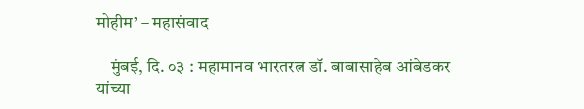मोहीम’ – महासंवाद

    मुंबई, दि. ०३ : महामानव भारतरत्न डॉ. बाबासाहेब आंबेडकर यांच्या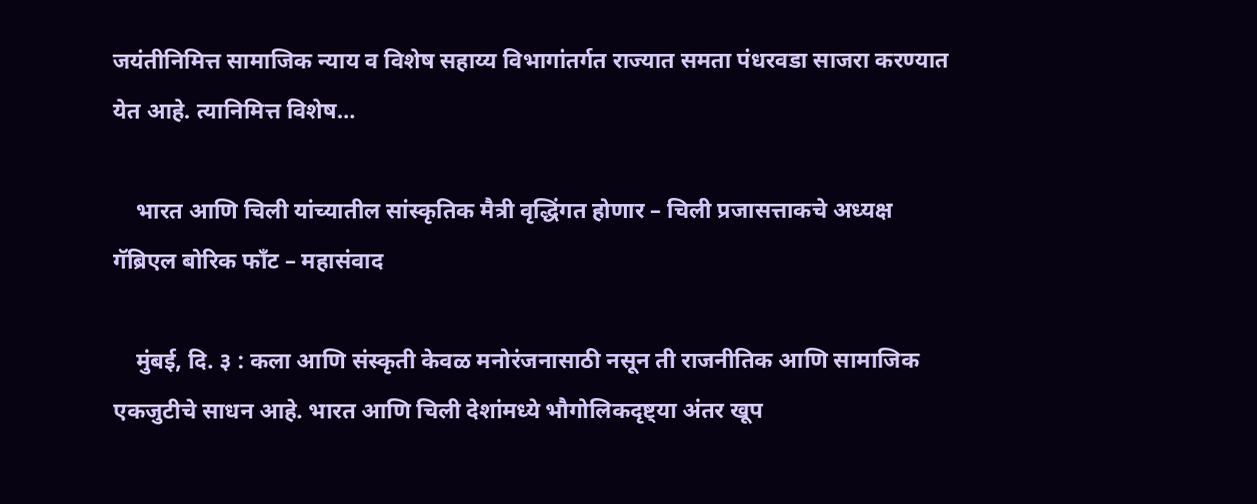जयंतीनिमित्त सामाजिक न्याय व विशेष सहाय्य विभागांतर्गत राज्यात समता पंधरवडा साजरा करण्यात येत आहे. त्यानिमित्त विशेष…

    भारत आणि चिली यांच्यातील सांस्कृतिक मैत्री वृद्धिंगत होणार – चिली प्रजासत्ताकचे अध्यक्ष गॅब्रिएल बोरिक फाँट – महासंवाद

    मुंबई, दि. ३ : कला आणि संस्कृती केवळ मनोरंजनासाठी नसून ती राजनीतिक आणि सामाजिक एकजुटीचे साधन आहे. भारत आणि चिली देशांमध्ये भौगोलिकदृष्ट्या अंतर खूप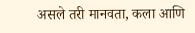असले तरी मानवता, कला आणि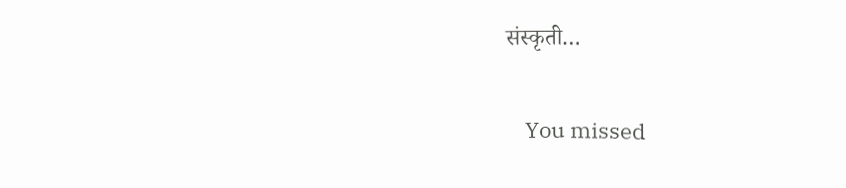संस्कृती…

    You missed